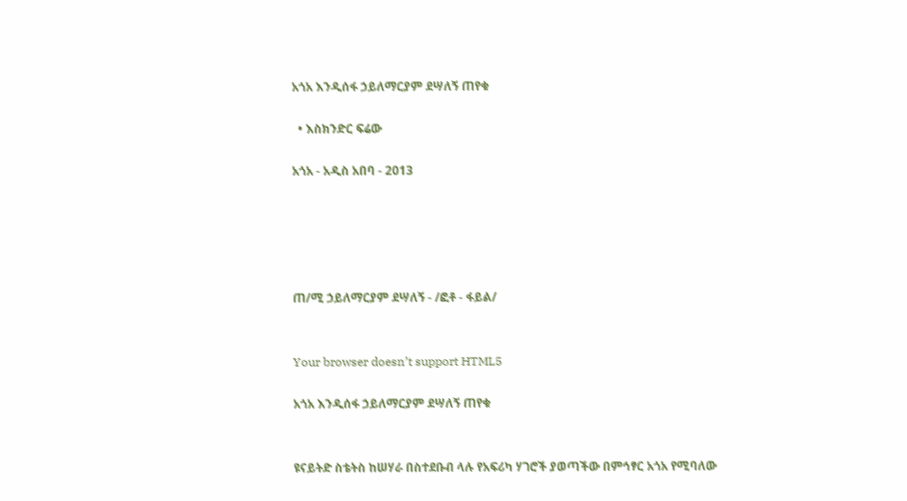አጎአ እንዲሰፋ ኃይለማርያም ደሣለኝ ጠየቁ

  • እስክንድር ፍሬው

አጎአ - አዲስ አበባ - 2013





ጠ/ሚ ኃይለማርያም ደሣለኝ - /ፎቶ - ፋይል/


Your browser doesn’t support HTML5

አጎአ እንዲሰፋ ኃይለማርያም ደሣለኝ ጠየቁ


ዩናይትድ ስቴትስ ከሠሃራ በስተደቡብ ላሉ የአፍሪካ ሃገሮች ያወጣችው በምኅፃር አጎአ የሚባለው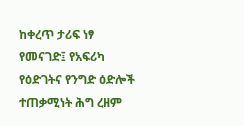ከቀረጥ ታሪፍ ነፃ የመናገድ፤ የአፍሪካ የዕድገትና የንግድ ዕድሎች ተጠቃሚነት ሕግ ረዘም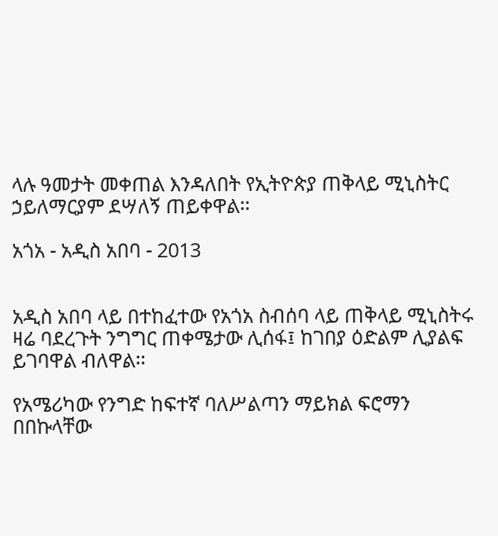ላሉ ዓመታት መቀጠል እንዳለበት የኢትዮጵያ ጠቅላይ ሚኒስትር ኃይለማርያም ደሣለኝ ጠይቀዋል፡፡

አጎአ - አዲስ አበባ - 2013


አዲስ አበባ ላይ በተከፈተው የአጎአ ስብሰባ ላይ ጠቅላይ ሚኒስትሩ ዛሬ ባደረጉት ንግግር ጠቀሜታው ሊሰፋ፤ ከገበያ ዕድልም ሊያልፍ ይገባዋል ብለዋል፡፡

የአሜሪካው የንግድ ከፍተኛ ባለሥልጣን ማይክል ፍሮማን በበኩላቸው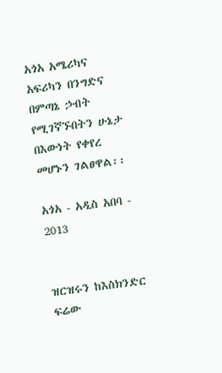አጎአ አሜሪካና አፍሪካን በንግድና በምጣኔ ኃብት የሚገኛኙበትን ሁኔታ በእውነት የቀየረ መሆኑን ገልፀዋል፡፡

አጎአ - አዲስ አበባ - 2013


ዝርዝሩን ከእስክንድር ፍሬው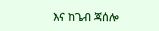እና ከጌብ ጃሰሎ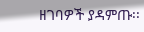ዘገባዎች ያዳምጡ፡፡